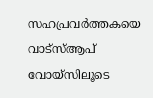സഹപ്രവര്‍ത്തകയെ വാട്‌സ്ആപ് വോയ്സിലൂടെ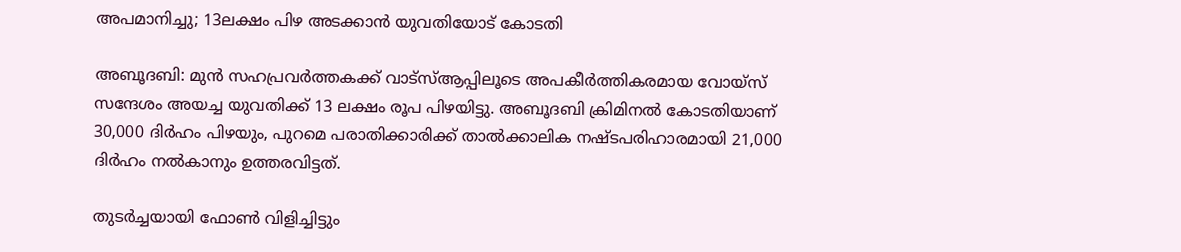അപമാനിച്ചു; 13ലക്ഷം പിഴ അടക്കാന്‍ യുവതിയോട് കോടതി

അബൂദബി: മുന്‍ സഹപ്രവര്‍ത്തകക്ക് വാട്‌സ്ആപ്പിലൂടെ അപകീര്‍ത്തികരമായ വോയ്സ് സന്ദേശം അയച്ച യുവതിക്ക് 13 ലക്ഷം രൂപ പിഴയിട്ടു. അബൂദബി ക്രിമിനല്‍ കോടതിയാണ് 30,000 ദിര്‍ഹം പിഴയും, പുറമെ പരാതിക്കാരിക്ക് താല്‍ക്കാലിക നഷ്ടപരിഹാരമായി 21,000 ദിര്‍ഹം നല്‍കാനും ഉത്തരവിട്ടത്.

തുടര്‍ച്ചയായി ഫോണ്‍ വിളിച്ചിട്ടും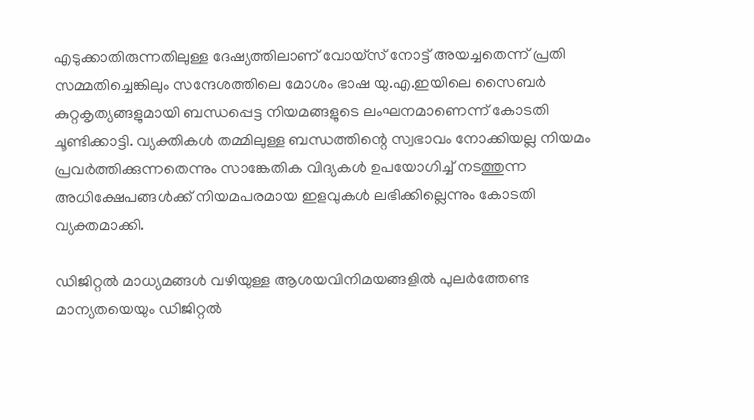എടുക്കാതിരുന്നതിലുള്ള ദേഷ്യത്തിലാണ് വോയ്സ് നോട്ട് അയച്ചതെന്ന് പ്രതി സമ്മതിച്ചെങ്കിലും സന്ദേശത്തിലെ മോശം ഭാഷ യു.എ.ഇയിലെ സൈബര്‍ കുറ്റകൃത്യങ്ങളുമായി ബന്ധപ്പെട്ട നിയമങ്ങളുടെ ലംഘനമാണെന്ന് കോടതി ചൂണ്ടിക്കാട്ടി. വ്യക്തികള്‍ തമ്മിലുള്ള ബന്ധത്തിന്റെ സ്വഭാവം നോക്കിയല്ല നിയമം പ്രവര്‍ത്തിക്കുന്നതെന്നും സാങ്കേതിക വിദ്യകള്‍ ഉപയോഗിച്ച് നടത്തുന്ന അധിക്ഷേപങ്ങള്‍ക്ക് നിയമപരമായ ഇളവുകള്‍ ലഭിക്കില്ലെന്നും കോടതി വ്യക്തമാക്കി.

ഡിജിറ്റല്‍ മാധ്യമങ്ങള്‍ വഴിയുള്ള ആശയവിനിമയങ്ങളില്‍ പുലര്‍ത്തേണ്ട മാന്യതയെയും ഡിജിറ്റല്‍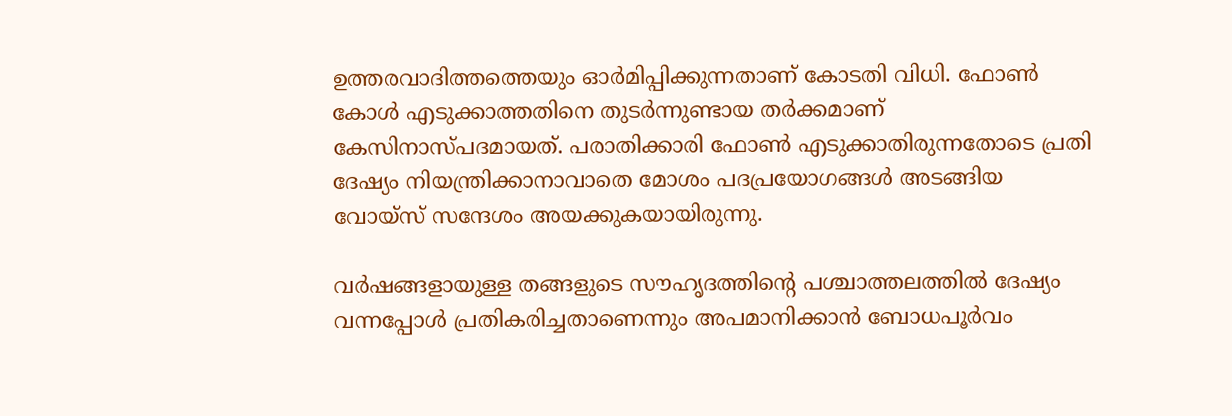ഉത്തരവാദിത്തത്തെയും ഓര്‍മിപ്പിക്കുന്നതാണ് കോടതി വിധി. ഫോണ്‍ കോള്‍ എടുക്കാത്തതിനെ തുടര്‍ന്നുണ്ടായ തര്‍ക്കമാണ് കേസിനാസ്പദമായത്. പരാതിക്കാരി ഫോണ്‍ എടുക്കാതിരുന്നതോടെ പ്രതി ദേഷ്യം നിയന്ത്രിക്കാനാവാതെ മോശം പദപ്രയോഗങ്ങള്‍ അടങ്ങിയ വോയ്സ് സന്ദേശം അയക്കുകയായിരുന്നു.

വര്‍ഷങ്ങളായുള്ള തങ്ങളുടെ സൗഹൃദത്തിന്റെ പശ്ചാത്തലത്തില്‍ ദേഷ്യം വന്നപ്പോള്‍ പ്രതികരിച്ചതാണെന്നും അപമാനിക്കാന്‍ ബോധപൂര്‍വം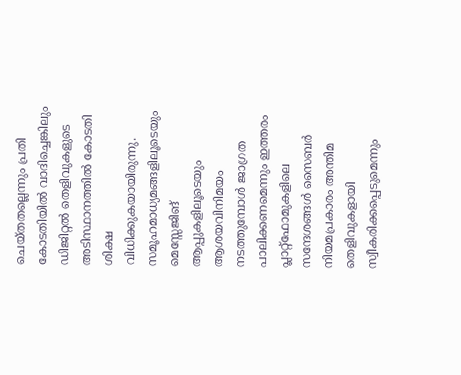ചെയ്തതല്ലെന്നും പ്രതി കോടതിയില്‍ വാദിച്ചെങ്കിലും ഡിജിറ്റല്‍ തെളിവുകളുടെ അടിസ്ഥാനത്തില്‍ കോടതി ശിക്ഷ വിധിക്കുകയായിരുന്നു. സമൂഹമാധ്യമങ്ങളിലൂടെയും മെസ്സേജിങ് ആപ്പുകളിലൂടെയും ആശയവിനിമയം നടത്തുമ്പോള്‍ ജാഗ്രത പാലിക്കണമെന്നും ഇത്തരം പ്ലാറ്റ്ഫോമുകളിലെ സന്ദേശങ്ങള്‍ സൈബര്‍ നിയമപ്രകാരം അന്തിമ തെളിവുകളായി സ്വീകരിക്കപ്പെടുമെന്നും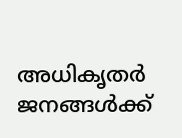അധികൃതര്‍ ജനങ്ങള്‍ക്ക്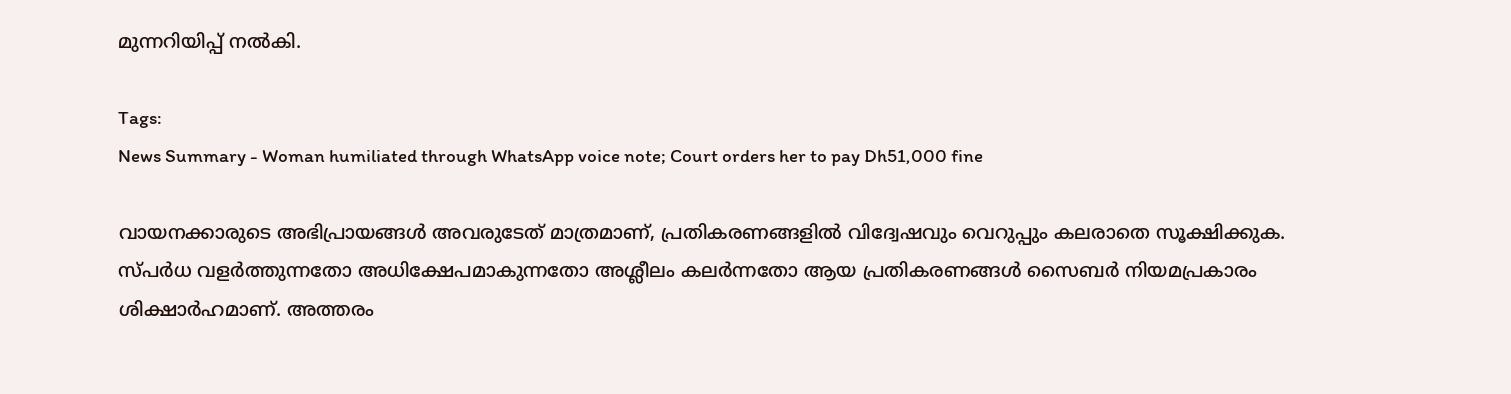മുന്നറിയിപ്പ് നല്‍കി.

Tags:
News Summary - Woman humiliated through WhatsApp voice note; Court orders her to pay Dh51,000 fine

വായനക്കാരുടെ അഭിപ്രായങ്ങള്‍ അവരുടേത് മാത്രമാണ്, പ്രതികരണങ്ങളിൽ വിദ്വേഷവും വെറുപ്പും കലരാതെ സൂക്ഷിക്കുക. സ്പർധ വളർത്തുന്നതോ അധിക്ഷേപമാകുന്നതോ അശ്ലീലം കലർന്നതോ ആയ പ്രതികരണങ്ങൾ സൈബർ നിയമപ്രകാരം ശിക്ഷാർഹമാണ്. അത്തരം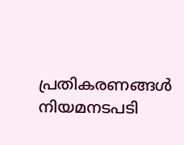പ്രതികരണങ്ങൾ നിയമനടപടി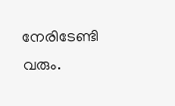നേരിടേണ്ടി വരും.